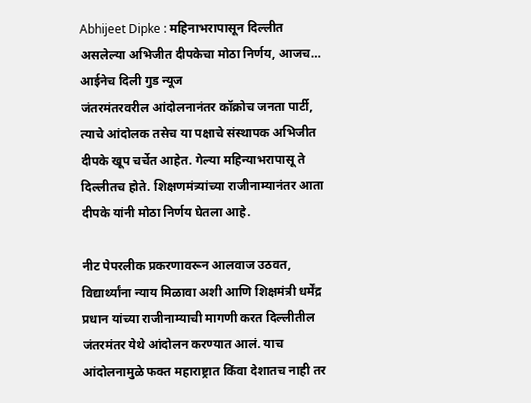Abhijeet Dipke : महिनाभरापासून दिल्लीत असलेल्या अभिजीत दीपकेचा मोठा निर्णय, आजच… आईनेच दिली गुड न्यूज
जंतरमंतरवरील आंदोलनानंतर कॉक्रोच जनता पार्टी, त्याचे आंदोलक तसेच या पक्षाचे संस्थापक अभिजीत दीपके खूप चर्चेत आहेत. गेल्या महिन्याभरापासू ते दिल्लीतच होते. शिक्षणमंत्र्यांच्या राजीनाम्यानंतर आता दीपके यांनी मोठा निर्णय घेतला आहे.

नीट पेपरलीक प्रकरणावरून आलवाज उठवत, विद्यार्थ्यांना न्याय मिळावा अशी आणि शिक्षमंत्री धर्मेंद्र प्रधान यांच्या राजीनाम्याची मागणी करत दिल्लीतील जंतरमंतर येथे आंदोलन करण्यात आलं. याच आंदोलनामुळे फक्त महाराष्ट्रात किंवा देशातच नाही तर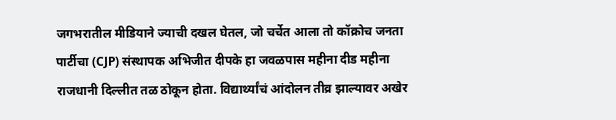जगभरातील मीडियाने ज्याची दखल घेतल, जो चर्चेत आला तो कॉक्रोच जनता पार्टीचा (CJP) संस्थापक अभिजीत दीपके हा जवळपास महीना दीड महीना राजधानी दिल्लीत तळ ठोकून होता. विद्यार्थ्यांचं आंदोलन तीव्र झाल्यावर अखेर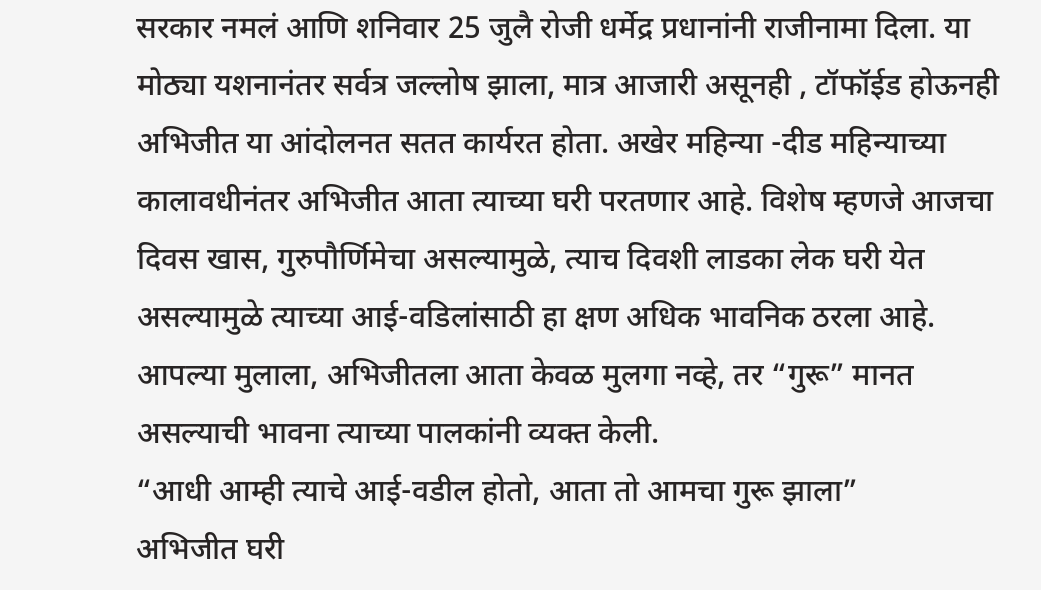सरकार नमलं आणि शनिवार 25 जुलै रोजी धर्मेद्र प्रधानांनी राजीनामा दिला. या मोठ्या यशनानंतर सर्वत्र जल्लोष झाला, मात्र आजारी असूनही , टॉफॉईड होऊनही अभिजीत या आंदोलनत सतत कार्यरत होता. अखेर महिन्या -दीड महिन्याच्या कालावधीनंतर अभिजीत आता त्याच्या घरी परतणार आहे. विशेष म्हणजे आजचा दिवस खास, गुरुपौर्णिमेचा असल्यामुळे, त्याच दिवशी लाडका लेक घरी येत असल्यामुळे त्याच्या आई-वडिलांसाठी हा क्षण अधिक भावनिक ठरला आहे. आपल्या मुलाला, अभिजीतला आता केवळ मुलगा नव्हे, तर “गुरू” मानत असल्याची भावना त्याच्या पालकांनी व्यक्त केली.
“आधी आम्ही त्याचे आई-वडील होतो, आता तो आमचा गुरू झाला”
अभिजीत घरी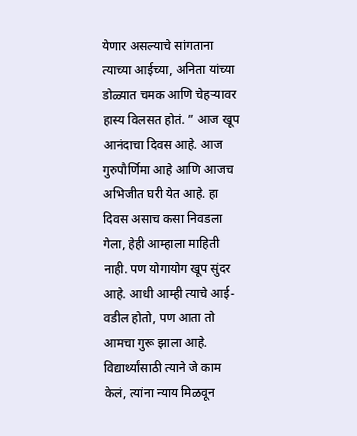येणार असल्याचे सांगताना त्याच्या आईच्या, अनिता यांच्या डोळ्यात चमक आणि चेहऱ्यावर हास्य विलसत होतं. ” आज खूप आनंदाचा दिवस आहे. आज गुरुपौर्णिमा आहे आणि आजच अभिजीत घरी येत आहे. हा दिवस असाच कसा निवडला गेला, हेही आम्हाला माहिती नाही. पण योगायोग खूप सुंदर आहे. आधी आम्ही त्याचे आई-वडील होतो, पण आता तो आमचा गुरू झाला आहे. विद्यार्थ्यांसाठी त्याने जे काम केलं, त्यांना न्याय मिळवून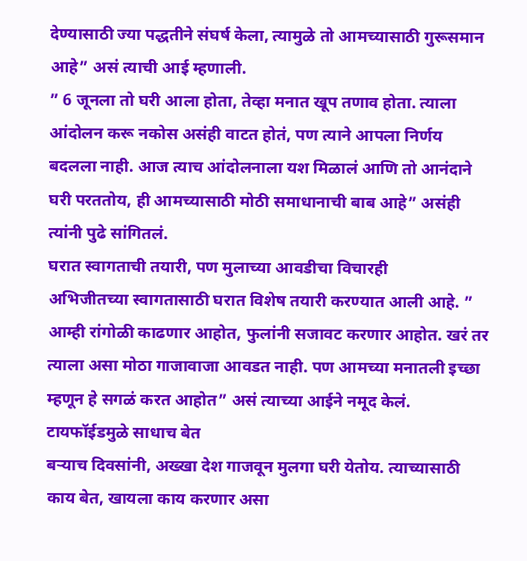देण्यासाठी ज्या पद्धतीने संघर्ष केला, त्यामुळे तो आमच्यासाठी गुरूसमान आहे” असं त्याची आई म्हणाली.
” 6 जूनला तो घरी आला होता, तेव्हा मनात खूप तणाव होता. त्याला आंदोलन करू नकोस असंही वाटत होतं, पण त्याने आपला निर्णय बदलला नाही. आज त्याच आंदोलनाला यश मिळालं आणि तो आनंदाने घरी परततोय, ही आमच्यासाठी मोठी समाधानाची बाब आहे” असंही त्यांनी पुढे सांगितलं.
घरात स्वागताची तयारी, पण मुलाच्या आवडीचा विचारही
अभिजीतच्या स्वागतासाठी घरात विशेष तयारी करण्यात आली आहे. ” आम्ही रांगोळी काढणार आहोत, फुलांनी सजावट करणार आहोत. खरं तर त्याला असा मोठा गाजावाजा आवडत नाही. पण आमच्या मनातली इच्छा म्हणून हे सगळं करत आहोत” असं त्याच्या आईने नमूद केलं.
टायफॉईडमुळे साधाच बेत
बऱ्याच दिवसांनी, अख्खा देश गाजवून मुलगा घरी येतोय. त्याच्यासाठी काय बेत, खायला काय करणार असा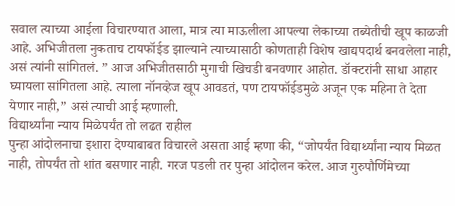सवाल त्याच्या आईला विचारण्यात आला, मात्र त्या माऊलीला आपल्या लेकाच्या तब्येतीची खूप काळजी आहे. अभिजीतला नुकताच टायफॉईड झाल्याने त्याच्यासाठी कोणताही विशेष खाद्यपदार्थ बनवलेला नाही, असं त्यांनी सांगितलं. ” आज अभिजीतसाठी मुगाची खिचडी बनवणार आहोत. डॉक्टरांनी साधा आहार घ्यायला सांगितला आहे. त्याला नॉनव्हेज खूप आवडतं, पण टायफॉईडमुळे अजून एक महिना ते देता येणार नाही,” असं त्याची आई म्हणाली.
विद्यार्थ्यांना न्याय मिळेपर्यंत तो लढत राहील
पुन्हा आंदोलनाचा इशारा देण्याबाबत विचारले असता आई म्हणा की, “जोपर्यंत विद्यार्थ्यांना न्याय मिळत नाही, तोपर्यंत तो शांत बसणार नाही. गरज पडली तर पुन्हा आंदोलन करेल. आज गुरुपौर्णिमेच्या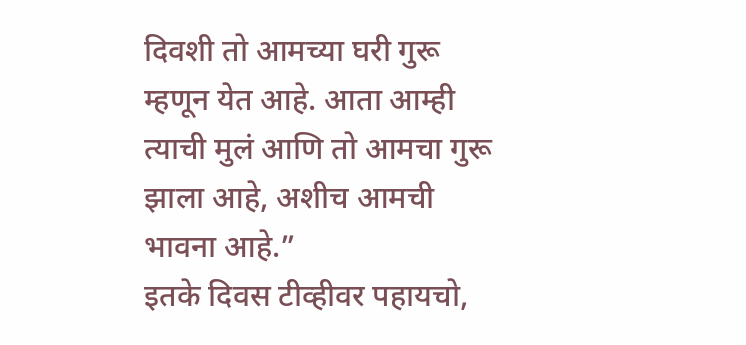दिवशी तो आमच्या घरी गुरू म्हणून येत आहे. आता आम्ही त्याची मुलं आणि तो आमचा गुरू झाला आहे, अशीच आमची भावना आहे.”
इतके दिवस टीव्हीवर पहायचो,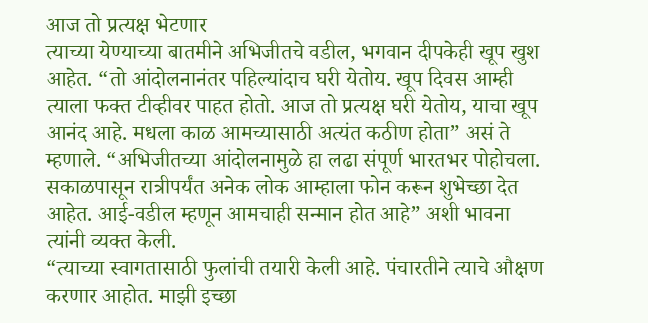आज तो प्रत्यक्ष भेटणार
त्याच्या येण्याच्या बातमीने अभिजीतचे वडील, भगवान दीपकेही खूप खुश आहेत. “तो आंदोलनानंतर पहिल्यांदाच घरी येतोय. खूप दिवस आम्ही त्याला फक्त टीव्हीवर पाहत होतो. आज तो प्रत्यक्ष घरी येतोय, याचा खूप आनंद आहे. मधला काळ आमच्यासाठी अत्यंत कठीण होता” असं ते म्हणाले. “अभिजीतच्या आंदोलनामुळे हा लढा संपूर्ण भारतभर पोहोचला. सकाळपासून रात्रीपर्यंत अनेक लोक आम्हाला फोन करून शुभेच्छा देत आहेत. आई-वडील म्हणून आमचाही सन्मान होत आहे” अशी भावना त्यांनी व्यक्त केली.
“त्याच्या स्वागतासाठी फुलांची तयारी केली आहे. पंचारतीने त्याचे औक्षण करणार आहोत. माझी इच्छा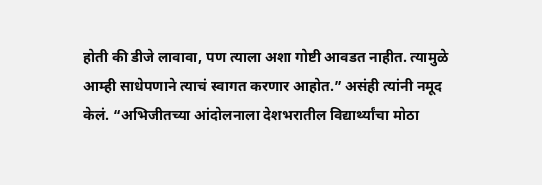होती की डीजे लावावा, पण त्याला अशा गोष्टी आवडत नाहीत. त्यामुळे आम्ही साधेपणाने त्याचं स्वागत करणार आहोत.” असंही त्यांनी नमूद केलं. “अभिजीतच्या आंदोलनाला देशभरातील विद्यार्थ्यांचा मोठा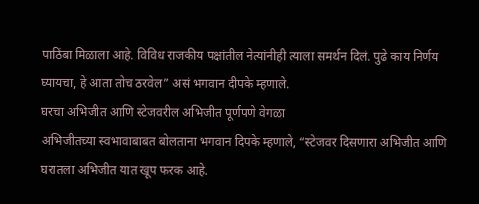पाठिंबा मिळाला आहे. विविध राजकीय पक्षांतील नेत्यांनीही त्याला समर्थन दिलं. पुढे काय निर्णय घ्यायचा, हे आता तोच ठरवेल” असं भगवान दीपके म्हणाले.
घरचा अभिजीत आणि स्टेजवरील अभिजीत पूर्णपणे वेगळा
अभिजीतच्या स्वभावाबाबत बोलताना भगवान दिपके म्हणाले, “स्टेजवर दिसणारा अभिजीत आणि घरातला अभिजीत यात खूप फरक आहे.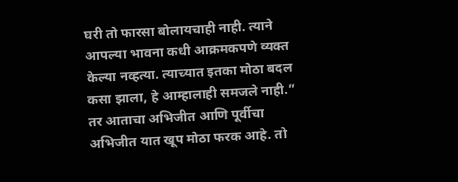घरी तो फारसा बोलायचाही नाही. त्याने आपल्या भावना कधी आक्रमकपणे व्यक्त केल्या नव्हत्या. त्याच्यात इतका मोठा बदल कसा झाला, हे आम्हालाही समजले नाही.” तर आताचा अभिजीत आणि पूर्वीचा अभिजीत यात खूप मोठा फरक आहे. तो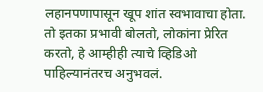लहानपणापासून खूप शांत स्वभावाचा होता. तो इतका प्रभावी बोलतो, लोकांना प्रेरित करतो, हे आम्हीही त्याचे व्हिडिओ पाहिल्यानंतरच अनुभवलं.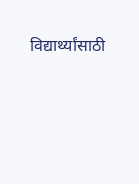विद्यार्थ्यांसाठी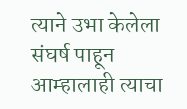त्याने उभा केलेला संघर्ष पाहून आम्हालाही त्याचा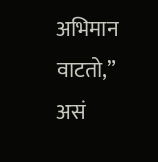अभिमान वाटतो,” असं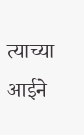त्याच्या आईने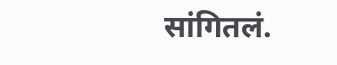सांगितलं.